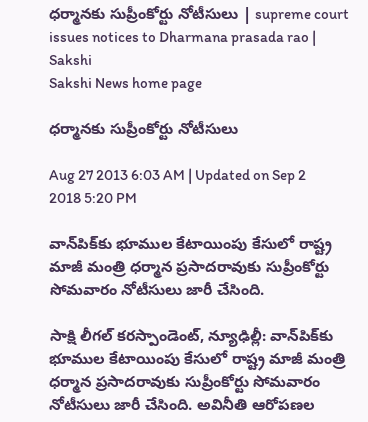ధర్మానకు సుప్రీంకోర్టు నోటీసులు | supreme court issues notices to Dharmana prasada rao | Sakshi
Sakshi News home page

ధర్మానకు సుప్రీంకోర్టు నోటీసులు

Aug 27 2013 6:03 AM | Updated on Sep 2 2018 5:20 PM

వాన్‌పిక్‌కు భూముల కేటాయింపు కేసులో రాష్ట్ర మాజీ మంత్రి ధర్మాన ప్రసాదరావుకు సుప్రీంకోర్టు సోమవారం నోటీసులు జారీ చేసింది.

సాక్షి లీగల్ కరస్పాండెంట్, న్యూఢిల్లీ: వాన్‌పిక్‌కు భూముల కేటాయింపు కేసులో రాష్ట్ర మాజీ మంత్రి ధర్మాన ప్రసాదరావుకు సుప్రీంకోర్టు సోమవారం నోటీసులు జారీ చేసింది. అవినీతి ఆరోపణల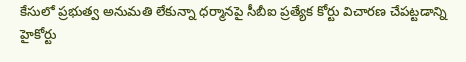కేసులో ప్రభుత్వ అనుమతి లేకున్నా ధర్మానపై సీబీఐ ప్రత్యేక కోర్టు విచారణ చేపట్టడాన్ని హైకోర్టు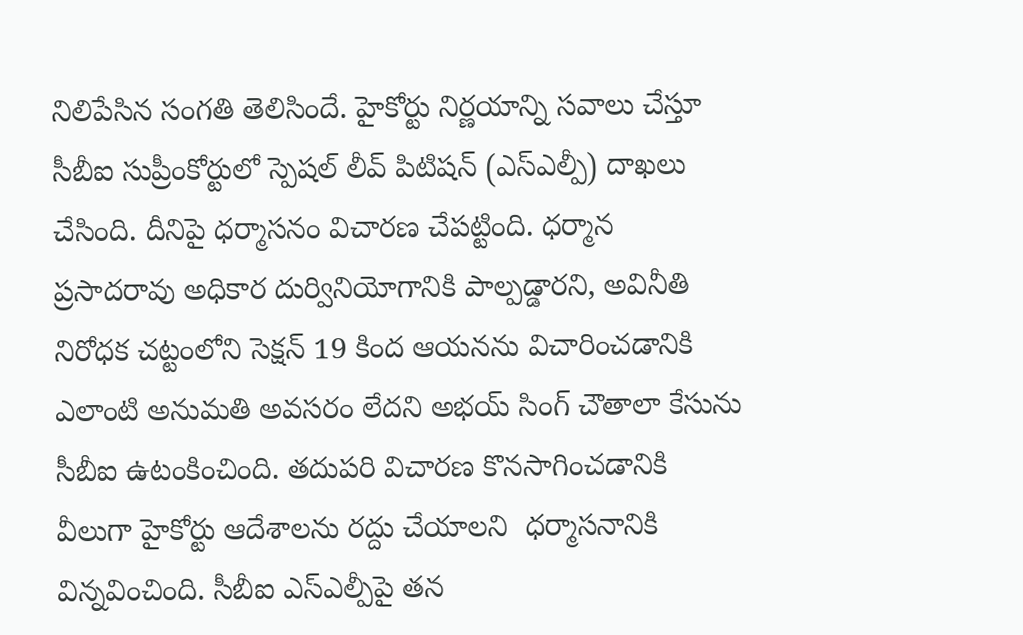నిలిపేసిన సంగతి తెలిసిందే. హైకోర్టు నిర్ణయాన్ని సవాలు చేస్తూ సీబీఐ సుప్రీంకోర్టులో స్పెషల్ లీవ్ పిటిషన్ (ఎస్‌ఎల్పీ) దాఖలు చేసింది. దీనిపై ధర్మాసనం విచారణ చేపట్టింది. ధర్మాన ప్రసాదరావు అధికార దుర్వినియోగానికి పాల్పడ్డారని, అవినీతి నిరోధక చట్టంలోని సెక్షన్ 19 కింద ఆయనను విచారించడానికి ఎలాంటి అనుమతి అవసరం లేదని అభయ్ సింగ్ చౌతాలా కేసును సీబీఐ ఉటంకించింది. తదుపరి విచారణ కొనసాగించడానికి వీలుగా హైకోర్టు ఆదేశాలను రద్దు చేయాలని  ధర్మాసనానికి విన్నవించింది. సీబీఐ ఎస్‌ఎల్పీపై తన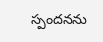స్పందనను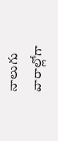నాలుగు వారాల్లోగా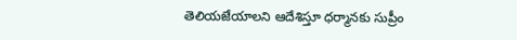తెలియజేయాలని ఆదేశిస్తూ ధర్మానకు సుప్రీం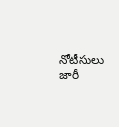నోటీసులు జారీ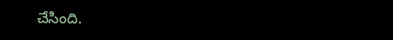చేసింది.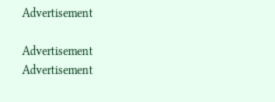Advertisement

Advertisement
Advertisement